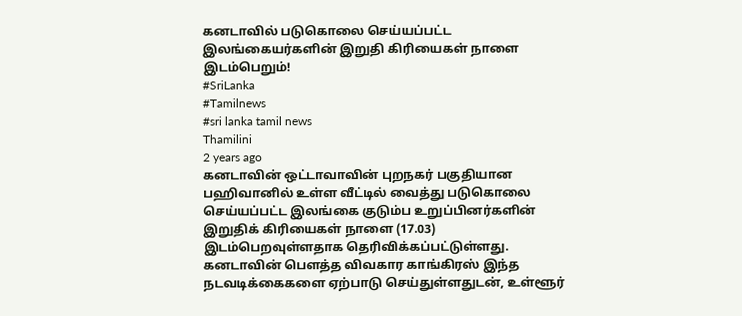கனடாவில் படுகொலை செய்யப்பட்ட இலங்கையர்களின் இறுதி கிரியைகள் நாளை இடம்பெறும்!
#SriLanka
#Tamilnews
#sri lanka tamil news
Thamilini
2 years ago
கனடாவின் ஒட்டாவாவின் புறநகர் பகுதியான பஹிவானில் உள்ள வீட்டில் வைத்து படுகொலை செய்யப்பட்ட இலங்கை குடும்ப உறுப்பினர்களின் இறுதிக் கிரியைகள் நாளை (17.03) இடம்பெறவுள்ளதாக தெரிவிக்கப்பட்டுள்ளது.
கனடாவின் பௌத்த விவகார காங்கிரஸ் இந்த நடவடிக்கைகளை ஏற்பாடு செய்துள்ளதுடன், உள்ளூர்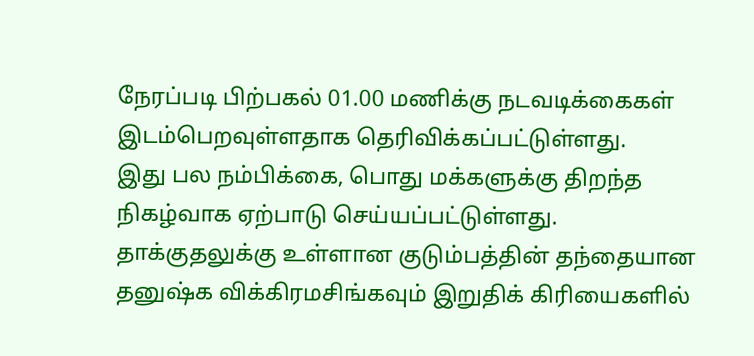நேரப்படி பிற்பகல் 01.00 மணிக்கு நடவடிக்கைகள் இடம்பெறவுள்ளதாக தெரிவிக்கப்பட்டுள்ளது.
இது பல நம்பிக்கை, பொது மக்களுக்கு திறந்த நிகழ்வாக ஏற்பாடு செய்யப்பட்டுள்ளது.
தாக்குதலுக்கு உள்ளான குடும்பத்தின் தந்தையான தனுஷ்க விக்கிரமசிங்கவும் இறுதிக் கிரியைகளில்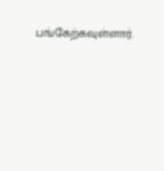பங்கேற்கவுள்ளார்.